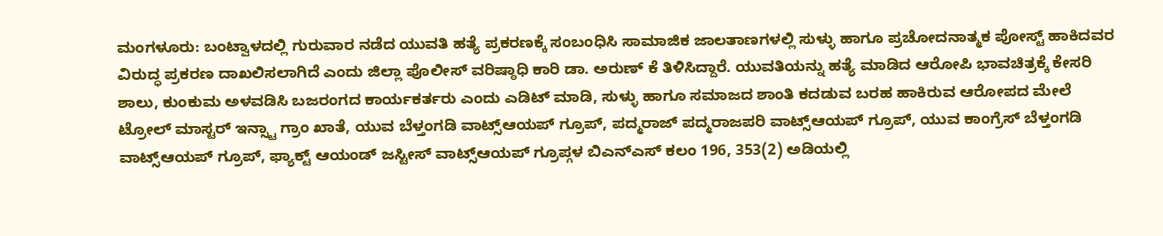ಮಂಗಳೂರು: ಬಂಟ್ವಾಳದಲ್ಲಿ ಗುರುವಾರ ನಡೆದ ಯುವತಿ ಹತ್ಯೆ ಪ್ರಕರಣಕ್ಕೆ ಸಂಬಂಧಿಸಿ ಸಾಮಾಜಿಕ ಜಾಲತಾಣಗಳಲ್ಲಿ ಸುಳ್ಳು ಹಾಗೂ ಪ್ರಚೋದನಾತ್ಮಕ ಪೋಸ್ಟ್ ಹಾಕಿದವರ ವಿರುದ್ಧ ಪ್ರಕರಣ ದಾಖಲಿಸಲಾಗಿದೆ ಎಂದು ಜಿಲ್ಲಾ ಪೊಲೀಸ್ ವರಿಷ್ಠಾಧಿ ಕಾರಿ ಡಾ. ಅರುಣ್ ಕೆ ತಿಳಿಸಿದ್ದಾರೆ. ಯುವತಿಯನ್ನು ಹತ್ಯೆ ಮಾಡಿದ ಆರೋಪಿ ಭಾವಚಿತ್ರಕ್ಕೆ ಕೇಸರಿ ಶಾಲು, ಕುಂಕುಮ ಅಳವಡಿಸಿ ಬಜರಂಗದ ಕಾರ್ಯಕರ್ತರು ಎಂದು ಎಡಿಟ್ ಮಾಡಿ, ಸುಳ್ಳು ಹಾಗೂ ಸಮಾಜದ ಶಾಂತಿ ಕದಡುವ ಬರಹ ಹಾಕಿರುವ ಆರೋಪದ ಮೇಲೆ ಟ್ರೋಲ್ ಮಾಸ್ಟರ್ ಇನ್ಸ್ಟಾ ಗ್ರಾಂ ಖಾತೆ, ಯುವ ಬೆಳ್ತಂಗಡಿ ವಾಟ್ಸ್ಆಯಪ್ ಗ್ರೂಪ್, ಪದ್ಮರಾಜ್ ಪದ್ಮರಾಜಪರಿ ವಾಟ್ಸ್ಆಯಪ್ ಗ್ರೂಪ್, ಯುವ ಕಾಂಗ್ರೆಸ್ ಬೆಳ್ತಂಗಡಿ ವಾಟ್ಸ್ಆಯಪ್ ಗ್ರೂಪ್, ಫ್ಯಾಕ್ಟ್ ಆಯಂಡ್ ಜಸ್ಟೀಸ್ ವಾಟ್ಸ್ಆಯಪ್ ಗ್ರೂಪ್ಗಳ ಬಿಎನ್ಎಸ್ ಕಲಂ 196, 353(2) ಅಡಿಯಲ್ಲಿ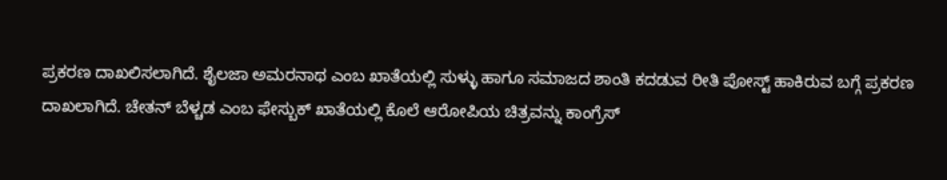ಪ್ರಕರಣ ದಾಖಲಿಸಲಾಗಿದೆ. ಶೈಲಜಾ ಅಮರನಾಥ ಎಂಬ ಖಾತೆಯಲ್ಲಿ ಸುಳ್ಳು ಹಾಗೂ ಸಮಾಜದ ಶಾಂತಿ ಕದಡುವ ರೀತಿ ಪೋಸ್ಟ್ ಹಾಕಿರುವ ಬಗ್ಗೆ ಪ್ರಕರಣ ದಾಖಲಾಗಿದೆ. ಚೇತನ್ ಬೆಳ್ಚಡ ಎಂಬ ಫೇಸ್ಬುಕ್ ಖಾತೆಯಲ್ಲಿ ಕೊಲೆ ಆರೋಪಿಯ ಚಿತ್ರವನ್ನು ಕಾಂಗ್ರೆಸ್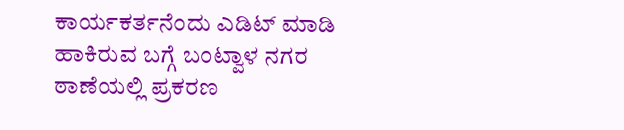ಕಾರ್ಯಕರ್ತನೆಂದು ಎಡಿಟ್ ಮಾಡಿ ಹಾಕಿರುವ ಬಗ್ಗೆ ಬಂಟ್ವಾಳ ನಗರ ಠಾಣೆಯಲ್ಲಿ ಪ್ರಕರಣ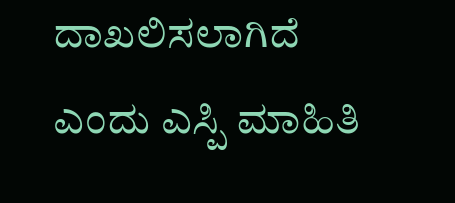ದಾಖಲಿಸಲಾಗಿದೆ ಎಂದು ಎಸ್ಪಿ ಮಾಹಿತಿ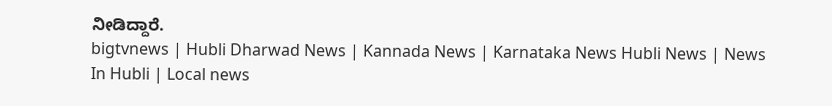ನೀಡಿದ್ದಾರೆ.
bigtvnews | Hubli Dharwad News | Kannada News | Karnataka News Hubli News | News In Hubli | Local news